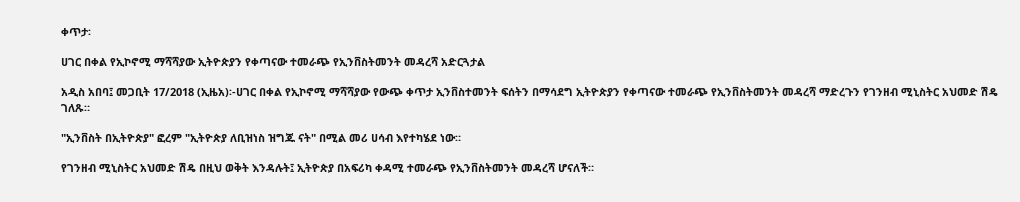ቀጥታ፡

ሀገር በቀል የኢኮኖሚ ማሻሻያው ኢትዮጵያን የቀጣናው ተመራጭ የኢንቨስትመንት መዳረሻ አድርጓታል

አዲስ አበባ፤ መጋቢት 17/2018 (ኢዜአ)፡-ሀገር በቀል የኢኮኖሚ ማሻሻያው የውጭ ቀጥታ ኢንቨስተመንት ፍሰትን በማሳደግ ኢትዮጵያን የቀጣናው ተመራጭ የኢንቨስትመንት መዳረሻ ማድረጉን የገንዘብ ሚኒስትር አህመድ ሽዴ ገለጹ።

"ኢንቨስት በኢትዮጵያ" ፎረም "ኢትዮጵያ ለቢዝነስ ዝግጁ ናት" በሚል መሪ ሀሳብ እየተካሄደ ነው።

የገንዘብ ሚኒስትር አህመድ ሽዴ በዚህ ወቅት እንዳሉት፤ ኢትዮጵያ በአፍሪካ ቀዳሚ ተመራጭ የኢንቨስትመንት መዳረሻ ሆናለች።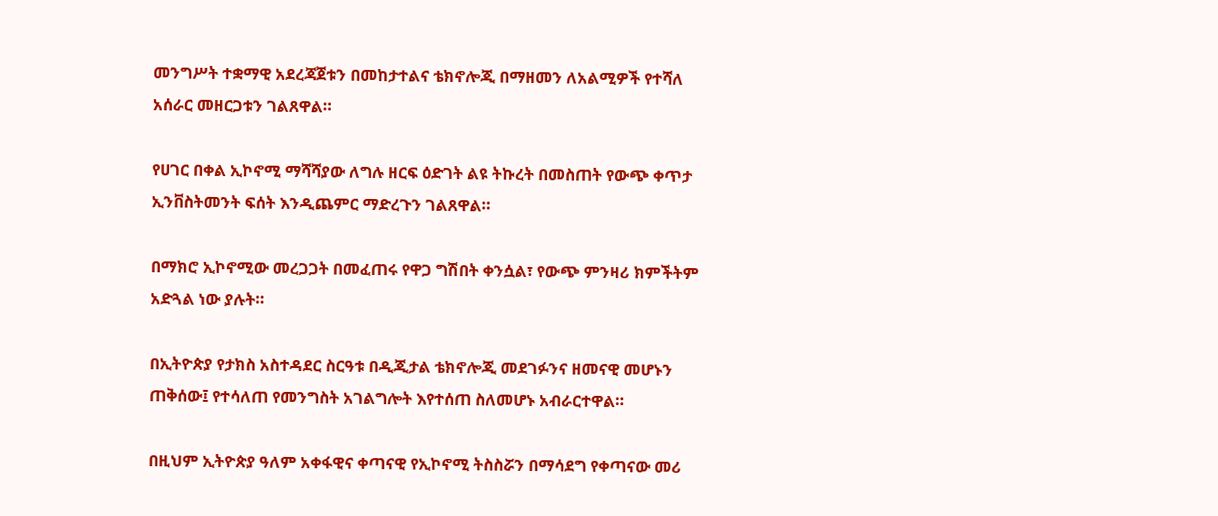መንግሥት ተቋማዊ አደረጃጀቱን በመከታተልና ቴክኖሎጂ በማዘመን ለአልሚዎች የተሻለ አሰራር መዘርጋቱን ገልጸዋል።

የሀገር በቀል ኢኮኖሚ ማሻሻያው ለግሉ ዘርፍ ዕድገት ልዩ ትኩረት በመስጠት የውጭ ቀጥታ ኢንቨስትመንት ፍሰት እንዲጨምር ማድረጉን ገልጸዋል።

በማክሮ ኢኮኖሚው መረጋጋት በመፈጠሩ የዋጋ ግሽበት ቀንሷል፣ የውጭ ምንዛሪ ክምችትም አድጓል ነው ያሉት።

በኢትዮጵያ የታክስ አስተዳደር ስርዓቱ በዲጂታል ቴክኖሎጂ መደገፉንና ዘመናዊ መሆኑን ጠቅሰው፤ የተሳለጠ የመንግስት አገልግሎት እየተሰጠ ስለመሆኑ አብራርተዋል።

በዚህም ኢትዮጵያ ዓለም አቀፋዊና ቀጣናዊ የኢኮኖሚ ትስስሯን በማሳደግ የቀጣናው መሪ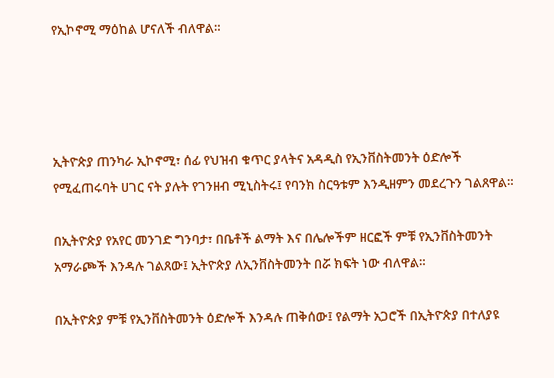የኢኮኖሚ ማዕከል ሆናለች ብለዋል።




ኢትዮጵያ ጠንካራ ኢኮኖሚ፣ ሰፊ የህዝብ ቁጥር ያላትና አዳዲስ የኢንቨስትመንት ዕድሎች የሚፈጠሩባት ሀገር ናት ያሉት የገንዘብ ሚኒስትሩ፤ የባንክ ስርዓቱም እንዲዘምን መደረጉን ገልጸዋል።

በኢትዮጵያ የአየር መንገድ ግንባታ፣ በቤቶች ልማት እና በሌሎችም ዘርፎች ምቹ የኢንቨስትመንት አማራጮች እንዳሉ ገልጸው፤ ኢትዮጵያ ለኢንቨስትመንት በሯ ክፍት ነው ብለዋል።

በኢትዮጵያ ምቹ የኢንቨስትመንት ዕድሎች እንዳሉ ጠቅሰው፤ የልማት አጋሮች በኢትዮጵያ በተለያዩ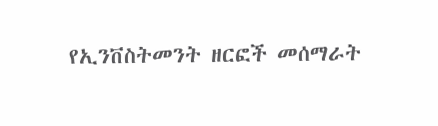የኢንቨስትመንት ዘርፎች መሰማራት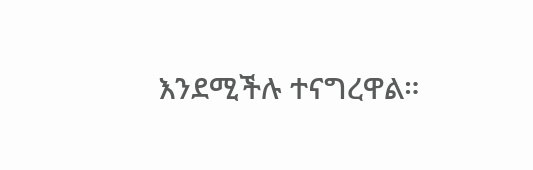እንደሚችሉ ተናግረዋል።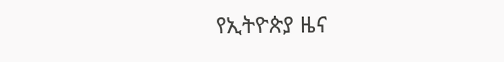የኢትዮጵያ ዜና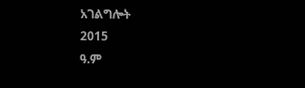አገልግሎት
2015
ዓ.ም